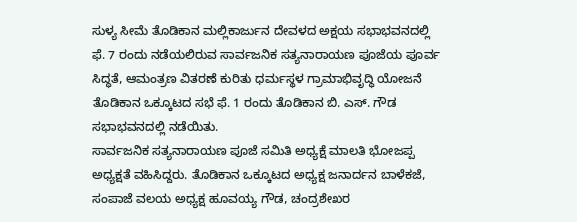ಸುಳ್ಯ ಸೀಮೆ ತೊಡಿಕಾನ ಮಲ್ಲಿಕಾರ್ಜುನ ದೇವಳದ ಅಕ್ಷಯ ಸಭಾಭವನದಲ್ಲಿ ಫೆ. 7 ರಂದು ನಡೆಯಲಿರುವ ಸಾರ್ವಜನಿಕ ಸತ್ಯನಾರಾಯಣ ಪೂಜೆಯ ಪೂರ್ವ ಸಿದ್ಧತೆ, ಆಮಂತ್ರಣ ವಿತರಣೆ ಕುರಿತು ಧರ್ಮಸ್ಥಳ ಗ್ರಾಮಾಭಿವೃದ್ಧಿ ಯೋಜನೆ ತೊಡಿಕಾನ ಒಕ್ಕೂಟದ ಸಭೆ ಫೆ. 1 ರಂದು ತೊಡಿಕಾನ ಬಿ. ಎಸ್. ಗೌಡ ಸಭಾಭವನದಲ್ಲಿ ನಡೆಯಿತು.
ಸಾರ್ವಜನಿಕ ಸತ್ಯನಾರಾಯಣ ಪೂಜೆ ಸಮಿತಿ ಅಧ್ಯಕ್ಷೆ ಮಾಲತಿ ಭೋಜಪ್ಪ ಅಧ್ಯಕ್ಷತೆ ವಹಿಸಿದ್ದರು. ತೊಡಿಕಾನ ಒಕ್ಕೂಟದ ಅಧ್ಯಕ್ಷ ಜನಾರ್ದನ ಬಾಳೆಕಜೆ, ಸಂಪಾಜೆ ವಲಯ ಅಧ್ಯಕ್ಷ ಹೂವಯ್ಯ ಗೌಡ, ಚಂದ್ರಶೇಖರ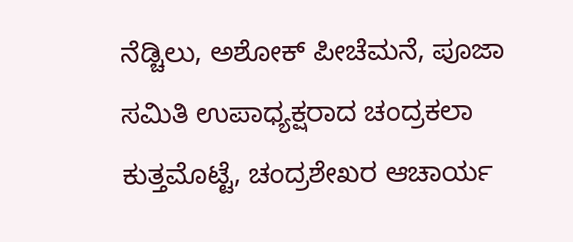ನೆಡ್ಚಿಲು, ಅಶೋಕ್ ಪೀಚೆಮನೆ, ಪೂಜಾ ಸಮಿತಿ ಉಪಾಧ್ಯಕ್ಷರಾದ ಚಂದ್ರಕಲಾ ಕುತ್ತಮೊಟ್ಟೆ, ಚಂದ್ರಶೇಖರ ಆಚಾರ್ಯ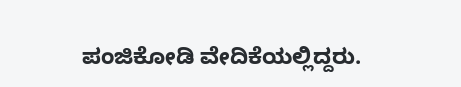ಪಂಜಿಕೋಡಿ ವೇದಿಕೆಯಲ್ಲಿದ್ದರು.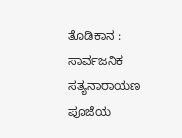ತೊಡಿಕಾನ : ಸಾರ್ವಜನಿಕ ಸತ್ಯನಾರಾಯಣ ಪೂಜೆಯ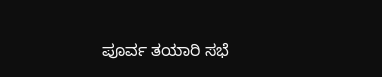ಪೂರ್ವ ತಯಾರಿ ಸಭೆ